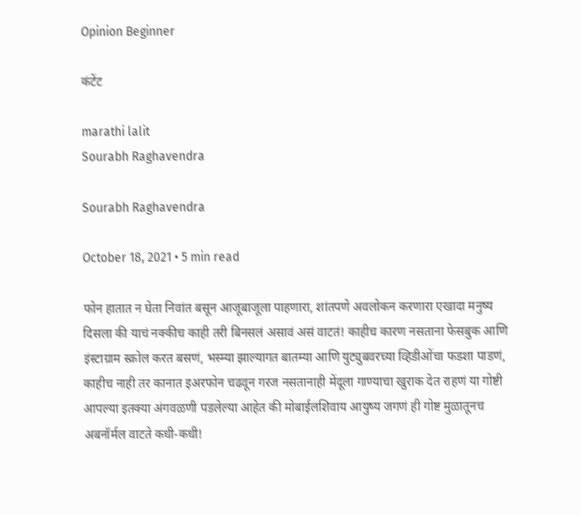Opinion Beginner

कंटेंट

marathi lalit
Sourabh Raghavendra

Sourabh Raghavendra

October 18, 2021 • 5 min read

फोन हातात न घेता निवांत बसून आजूबाजूला पाहणारा, शांतपणे अवलोकन करणारा एखादा मनुष्य दिसला की याचं नक्कीच काही तरी बिनसलं असावं असं वाटतं! काहीच कारण नसताना फेसबुक आणि इंस्टाग्राम स्क्रोल करत बसणं, भस्म्या झाल्यागत बातम्या आणि युट्युबवरच्या व्हिडीओंचा फडशा पाडणं, काहीच नाही तर कानात इअरफोन चढवून गरज नसतानाही मेंदूला गाण्याचा खुराक देत राहणं या गोष्टी आपल्या इतक्या अंगवळणी पडलेल्या आहेत की मोबाईलशिवाय आयुष्य जगणं ही गोष्ट मुळातूनच अबनॉर्मल वाटते कधी-कधी!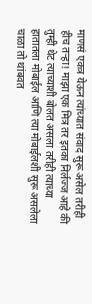माणसं एकत्र येऊन त्यांच्यात संवाद सुरू असेल तरीही हीच तऱ्हा! माझा एक मित्र तर इतका निर्लज्ज आहे की तुम्ही थेट त्याच्याशी बोलत असला तरीही त्याच्या हातातला मोबाईल आणि त्या मोबाईलशी सुरू असलेला चाळा तो थांबवत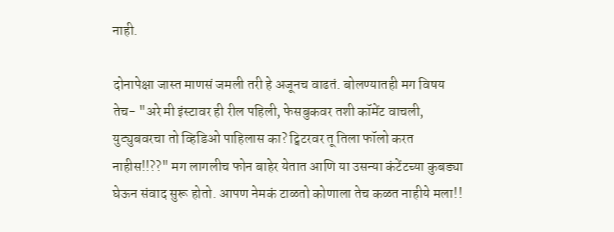नाही.

दोनापेक्षा जास्त माणसं जमली तरी हे अजूनच वाढतं. बोलण्यातही मग विषय तेच- "अरे मी इंस्टावर ही रील पहिली, फेसबुकवर तशी कॉमेंट वाचली, युट्युबवरचा तो व्हिडिओ पाहिलास का? ट्विटरवर तू तिला फॉलो करत नाहीस!!??" मग लागलीच फोन बाहेर येतात आणि या उसन्या कंटेंटच्या कुबड्या घेऊन संवाद सुरू होतो. आपण नेमकं टाळतो कोणाला तेच कळत नाहीये मला!!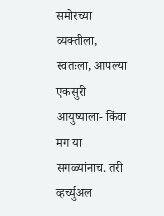समोरच्या व्यक्तीला, स्वतःला, आपल्या एकसुरी आयुष्याला- किंवा मग या सगळ्यांनाच. तरी व्हर्च्युअल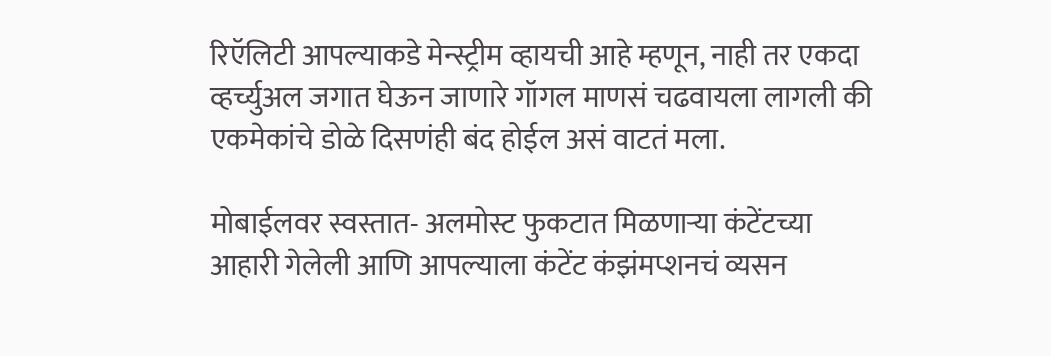रिऍलिटी आपल्याकडे मेन्स्ट्रीम व्हायची आहे म्हणून, नाही तर एकदा व्हर्च्युअल जगात घेऊन जाणारे गॉगल माणसं चढवायला लागली की एकमेकांचे डोळे दिसणंही बंद होईल असं वाटतं मला.

मोबाईलवर स्वस्तात- अलमोस्ट फुकटात मिळणाऱ्या कंटेंटच्या आहारी गेलेली आणि आपल्याला कंटेंट कंझंमप्शनचं व्यसन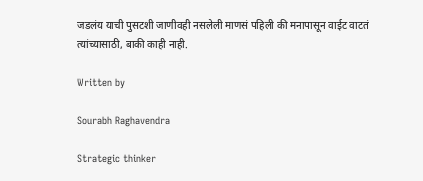जडलंय याची पुसटशी जाणीवही नसलेली माणसं पहिली की मनापासून वाईट वाटतं त्यांच्यासाठी, बाकी काही नाही.

Written by

Sourabh Raghavendra

Strategic thinker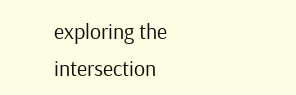exploring the intersection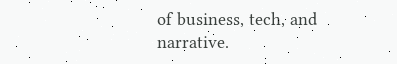of business, tech, and narrative.